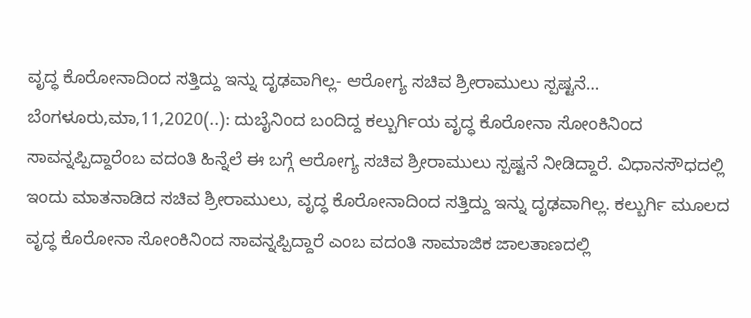ವೃದ್ಧ ಕೊರೋನಾದಿಂದ ಸತ್ತಿದ್ದು ಇನ್ನು ದೃಢವಾಗಿಲ್ಲ- ಆರೋಗ್ಯ ಸಚಿವ ಶ್ರೀರಾಮುಲು ಸ್ಪಷ್ಟನೆ… ಬೆಂಗಳೂರು,ಮಾ,11,2020(..): ದುಬೈನಿಂದ ಬಂದಿದ್ದ ಕಲ್ಬುರ್ಗಿಯ ವೃದ್ಧ ಕೊರೋನಾ ಸೋಂಕಿನಿಂದ ಸಾವನ್ನಪ್ಪಿದ್ದಾರೆಂಬ ವದಂತಿ ಹಿನ್ನೆಲೆ ಈ ಬಗ್ಗೆ ಆರೋಗ್ಯ ಸಚಿವ ಶ್ರೀರಾಮುಲು ಸ್ಪಷ್ಟನೆ ನೀಡಿದ್ದಾರೆ. ವಿಧಾನಸೌಧದಲ್ಲಿ ಇಂದು ಮಾತನಾಡಿದ ಸಚಿವ ಶ್ರೀರಾಮುಲು, ವೃದ್ಧ ಕೊರೋನಾದಿಂದ ಸತ್ತಿದ್ದು ಇನ್ನು ದೃಢವಾಗಿಲ್ಲ. ಕಲ್ಬುರ್ಗಿ ಮೂಲದ ವೃದ್ಧ ಕೊರೋನಾ ಸೋಂಕಿನಿಂದ ಸಾವನ್ನಪ್ಪಿದ್ದಾರೆ ಎಂಬ ವದಂತಿ ಸಾಮಾಜಿಕ ಜಾಲತಾಣದಲ್ಲಿ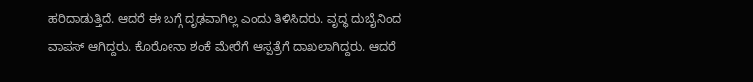ಹರಿದಾಡುತ್ತಿದೆ. ಆದರೆ ಈ ಬಗ್ಗೆ ದೃಢವಾಗಿಲ್ಲ ಎಂದು ತಿಳಿಸಿದರು. ವೃದ್ಧ ದುಬೈನಿಂದ ವಾಪಸ್ ಆಗಿದ್ದರು. ಕೊರೋನಾ ಶಂಕೆ ಮೇರೆಗೆ ಆಸ್ಪತ್ರೆಗೆ ದಾಖಲಾಗಿದ್ದರು. ಆದರೆ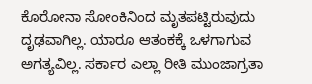ಕೊರೋನಾ ಸೋಂಕಿನಿಂದ ಮೃತಪಟ್ಟಿರುವುದು ದೃಢವಾಗಿಲ್ಲ. ಯಾರೂ ಆತಂಕಕ್ಕೆ ಒಳಗಾಗುವ ಅಗತ್ಯವಿಲ್ಲ. ಸರ್ಕಾರ ಎಲ್ಲಾ ರೀತಿ ಮುಂಜಾಗ್ರತಾ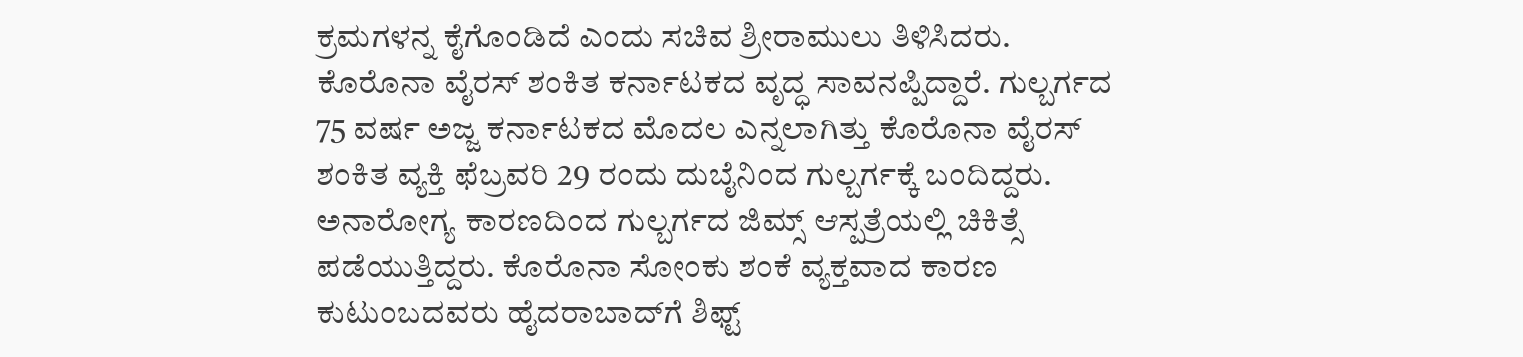ಕ್ರಮಗಳನ್ನ ಕೈಗೊಂಡಿದೆ ಎಂದು ಸಚಿವ ಶ್ರೀರಾಮುಲು ತಿಳಿಸಿದರು. ಕೊರೊನಾ ವೈರಸ್ ಶಂಕಿತ ಕರ್ನಾಟಕದ ವೃದ್ಧ ಸಾವನಪ್ಪಿದ್ದಾರೆ. ಗುಲ್ಬರ್ಗದ 75 ವರ್ಷ ಅಜ್ಜ ಕರ್ನಾಟಕದ ಮೊದಲ ಎನ್ನಲಾಗಿತ್ತು ಕೊರೊನಾ ವೈರಸ್ ಶಂಕಿತ ವ್ಯಕ್ತಿ ಫೆಬ್ರವರಿ 29 ರಂದು ದುಬೈನಿಂದ ಗುಲ್ಬರ್ಗಕ್ಕೆ ಬಂದಿದ್ದರು. ಅನಾರೋಗ್ಯ ಕಾರಣದಿಂದ ಗುಲ್ಬರ್ಗದ ಜಿಮ್ಸ್ ಆಸ್ಪತ್ರೆಯಲ್ಲಿ ಚಿಕಿತ್ಸೆ ಪಡೆಯುತ್ತಿದ್ದರು. ಕೊರೊನಾ ಸೋಂಕು ಶಂಕೆ ವ್ಯಕ್ತವಾದ ಕಾರಣ ಕುಟುಂಬದವರು ಹೈದರಾಬಾದ್‌ಗೆ ಶಿಫ್ಟ್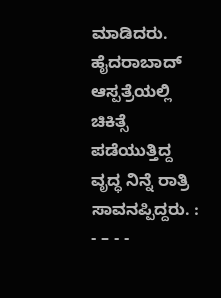ಮಾಡಿದರು. ಹೈದರಾಬಾದ್‌ ಆಸ್ಪತ್ರೆಯಲ್ಲಿ ಚಿಕಿತ್ಸೆ ಪಡೆಯುತ್ತಿದ್ದ ವೃದ್ಧ ನಿನ್ನೆ ರಾತ್ರಿ ಸಾವನಪ್ಪಿದ್ದರು. : - – - -